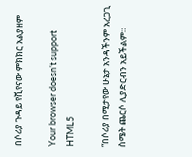በሶሪያ ጉዳይ የቪየናው ምክክር አልያዘም

Your browser doesn’t support HTML5

“በሶሪያ በሚታየው ሁኔታ አንዳችንም አረጋጊ ስሜት ጨርሶ ሊያድርብን አይችልም።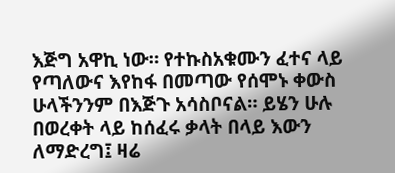እጅግ አዋኪ ነው። የተኩስአቁሙን ፈተና ላይ የጣለውና እየከፋ በመጣው የሰሞኑ ቀውስ ሁላችንንም በእጅጉ አሳስቦናል። ይሄን ሁሉ በወረቀት ላይ ከሰፈሩ ቃላት በላይ እውን ለማድረግ፤ ዛሬ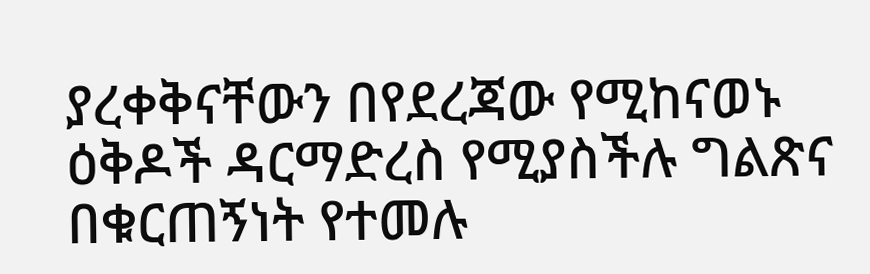ያረቀቅናቸውን በየደረጃው የሚከናወኑ ዕቅዶች ዳርማድረስ የሚያስችሉ ግልጽና በቁርጠኝነት የተመሉ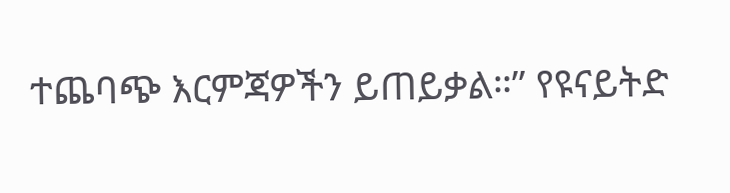ተጨባጭ እርምጃዎችን ይጠይቃል።” የዩናይትድ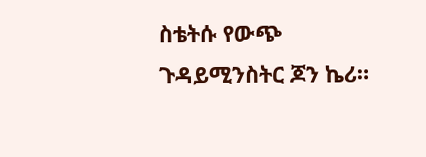ስቴትሱ የውጭ ጉዳይሚንስትር ጆን ኬሪ።